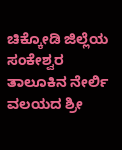ಚಿಕ್ಕೋಡಿ ಜಿಲ್ಲೆಯ ಸಂಕೇಶ್ವರ ತಾಲೂಕಿನ ನೇರ್ಲಿ ವಲಯದ ಶ್ರೀ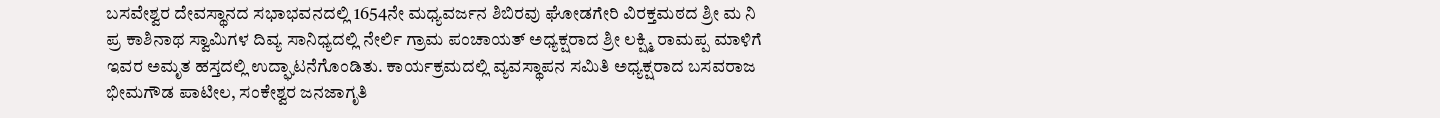ಬಸವೇಶ್ವರ ದೇವಸ್ಥಾನದ ಸಭಾಭವನದಲ್ಲಿ 1654ನೇ ಮಧ್ಯವರ್ಜನ ಶಿಬಿರವು ಘೋಡಗೇರಿ ವಿರಕ್ತಮಠದ ಶ್ರೀ ಮ ನಿ ಪ್ರ ಕಾಶಿನಾಥ ಸ್ವಾಮಿಗಳ ದಿವ್ಯ ಸಾನಿಧ್ಯದಲ್ಲಿ ನೇರ್ಲಿ ಗ್ರಾಮ ಪಂಚಾಯತ್ ಅಧ್ಯಕ್ಷರಾದ ಶ್ರೀ ಲಕ್ಷ್ಮಿ ರಾಮಪ್ಪ ಮಾಳಿಗೆ ಇವರ ಅಮೃತ ಹಸ್ತದಲ್ಲಿ ಉದ್ಘಾಟನೆಗೊಂಡಿತು. ಕಾರ್ಯಕ್ರಮದಲ್ಲಿ ವ್ಯವಸ್ಥಾಪನ ಸಮಿತಿ ಅಧ್ಯಕ್ಷರಾದ ಬಸವರಾಜ ಭೀಮಗೌಡ ಪಾಟೀಲ, ಸಂಕೇಶ್ವರ ಜನಜಾಗೃತಿ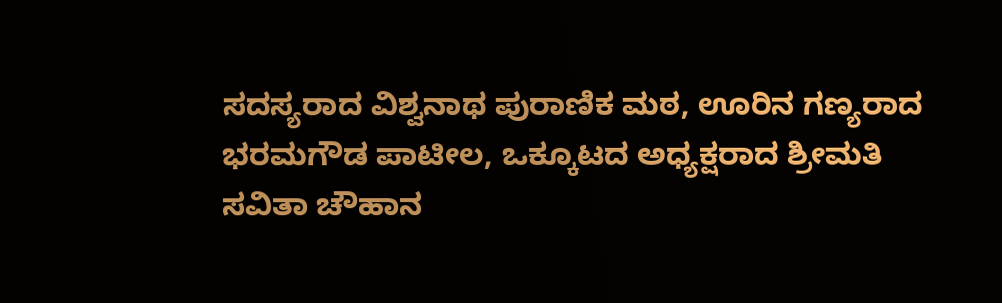ಸದಸ್ಯರಾದ ವಿಶ್ವನಾಥ ಪುರಾಣಿಕ ಮಠ, ಊರಿನ ಗಣ್ಯರಾದ ಭರಮಗೌಡ ಪಾಟೀಲ, ಒಕ್ಕೂಟದ ಅಧ್ಯಕ್ಷರಾದ ಶ್ರೀಮತಿ ಸವಿತಾ ಚೌಹಾನ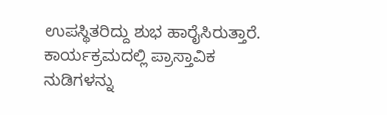ಉಪಸ್ಥಿತರಿದ್ದು ಶುಭ ಹಾರೈಸಿರುತ್ತಾರೆ. ಕಾರ್ಯಕ್ರಮದಲ್ಲಿ ಪ್ರಾಸ್ತಾವಿಕ ನುಡಿಗಳನ್ನು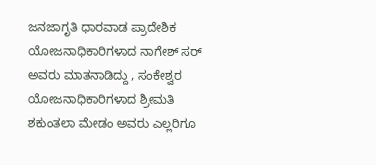ಜನಜಾಗೃತಿ ಧಾರವಾಡ ಪ್ರಾದೇಶಿಕ ಯೋಜನಾಧಿಕಾರಿಗಳಾದ ನಾಗೇಶ್ ಸರ್ ಅವರು ಮಾತನಾಡಿದ್ದು , ಸಂಕೇಶ್ವರ ಯೋಜನಾಧಿಕಾರಿಗಳಾದ ಶ್ರೀಮತಿ ಶಕುಂತಲಾ ಮೇಡಂ ಅವರು ಎಲ್ಲರಿಗೂ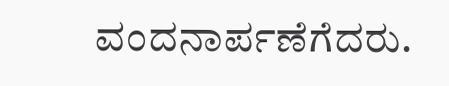ವಂದನಾರ್ಪಣೆಗೆದರು.